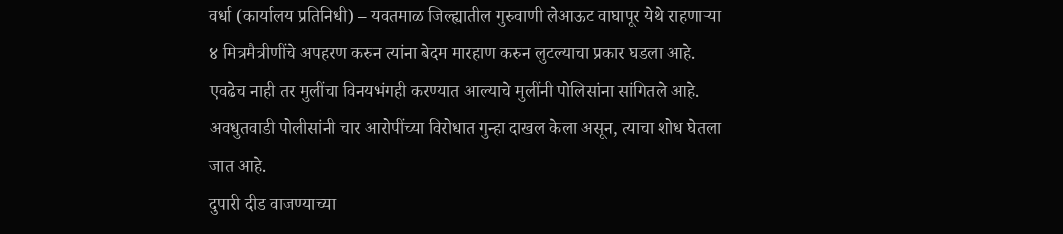वर्धा (कार्यालय प्रतिनिधी) – यवतमाळ जिल्ह्यातील गुरुवाणी लेआऊट वाघापूर येथे राहणाऱ्या ४ मित्रमैत्रीणींचे अपहरण करुन त्यांना बेदम मारहाण करुन लुटल्याचा प्रकार घडला आहे. एवढेच नाही तर मुलींचा विनयभंगही करण्यात आल्याचे मुलींनी पोलिसांना सांगितले आहे. अवधुतवाडी पोलीसांनी चार आरोपींच्या विरोधात गुन्हा दाखल केला असून, त्याचा शोध घेतला जात आहे.
दुपारी दीड वाजण्याच्या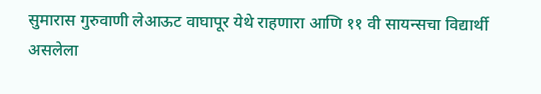सुमारास गुरुवाणी लेआऊट वाघापूर येथे राहणारा आणि ११ वी सायन्सचा विद्यार्थी असलेला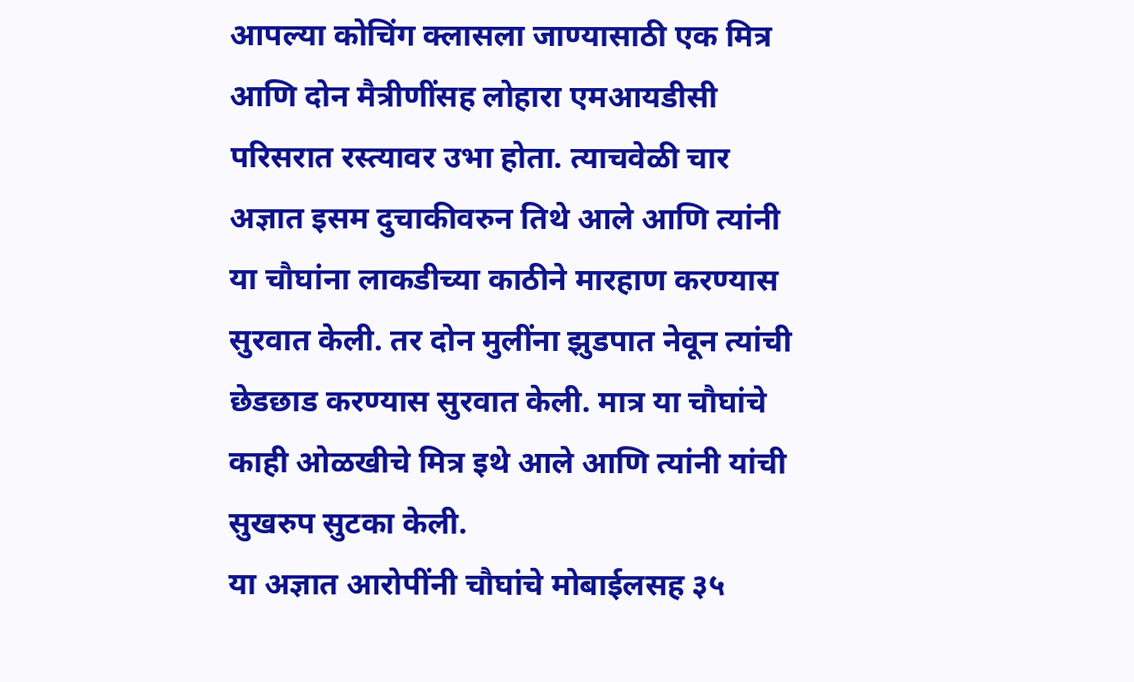आपल्या कोचिंग क्लासला जाण्यासाठी एक मित्र आणि दोन मैत्रीणींसह लोहारा एमआयडीसी परिसरात रस्त्यावर उभा होता. त्याचवेळी चार अज्ञात इसम दुचाकीवरुन तिथे आले आणि त्यांनी या चौघांना लाकडीच्या काठीने मारहाण करण्यास सुरवात केली. तर दोन मुलींना झुडपात नेवून त्यांची छेडछाड करण्यास सुरवात केली. मात्र या चौघांचे काही ओळखीचे मित्र इथे आले आणि त्यांनी यांची सुखरुप सुटका केली.
या अज्ञात आरोपींनी चौघांचे मोबाईलसह ३५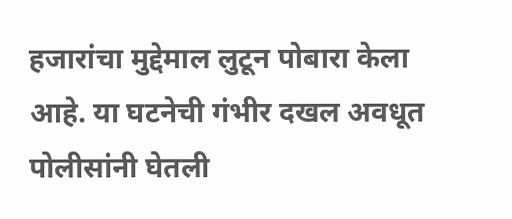हजारांचा मुद्देमाल लुटून पोबारा केला आहे. या घटनेची गंभीर दखल अवधूत पोलीसांनी घेतली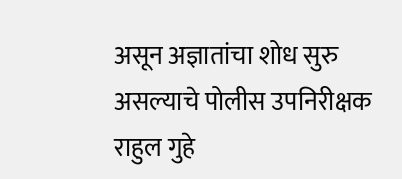असून अज्ञातांचा शोध सुरु असल्याचे पोलीस उपनिरीक्षक राहुल गुहे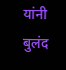यांनी बुलंद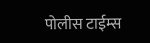पोलीस टाईम्स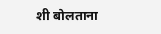शी बोलताना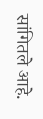सांगितले आहे.